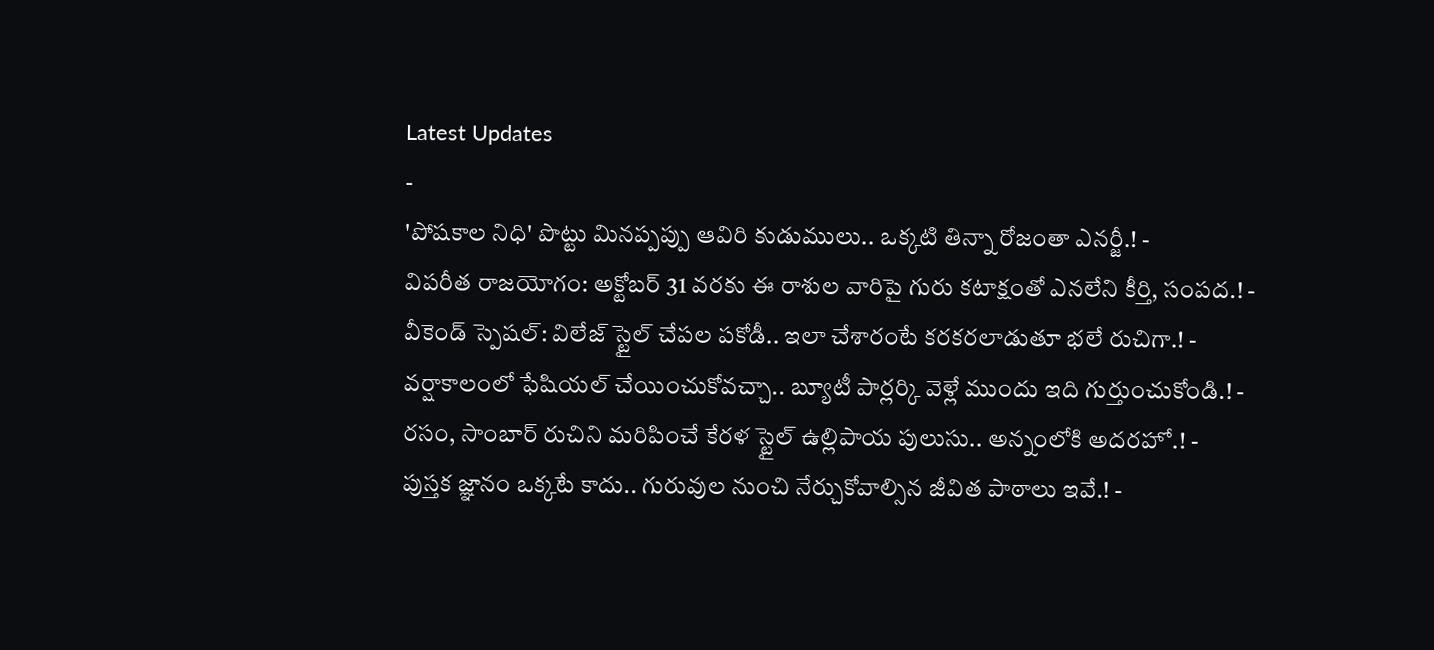Latest Updates
-
'పోషకాల నిధి' పొట్టు మినప్పప్పు ఆవిరి కుడుములు.. ఒక్కటి తిన్నా రోజంతా ఎనర్జీ.! -
విపరీత రాజయోగం: అక్టోబర్ 31 వరకు ఈ రాశుల వారిపై గురు కటాక్షంతో ఎనలేని కీర్తి, సంపద.! -
వీకెండ్ స్పెషల్: విలేజ్ స్టైల్ చేపల పకోడీ.. ఇలా చేశారంటే కరకరలాడుతూ భలే రుచిగా.! -
వర్షాకాలంలో ఫేషియల్ చేయించుకోవచ్చా.. బ్యూటీ పార్లర్కి వెళ్లే ముందు ఇది గుర్తుంచుకోండి.! -
రసం, సాంబార్ రుచిని మరిపించే కేరళ స్టైల్ ఉల్లిపాయ పులుసు.. అన్నంలోకి అదరహో.! -
పుస్తక జ్ఞానం ఒక్కటే కాదు.. గురువుల నుంచి నేర్చుకోవాల్సిన జీవిత పాఠాలు ఇవే.! -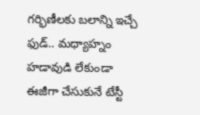గర్భిణీలకు బలాన్ని ఇచ్చే ఫుడ్.. మధ్యాహ్నం హడావుడి లేకుండా ఈజీగా చేసుకునే టేస్టీ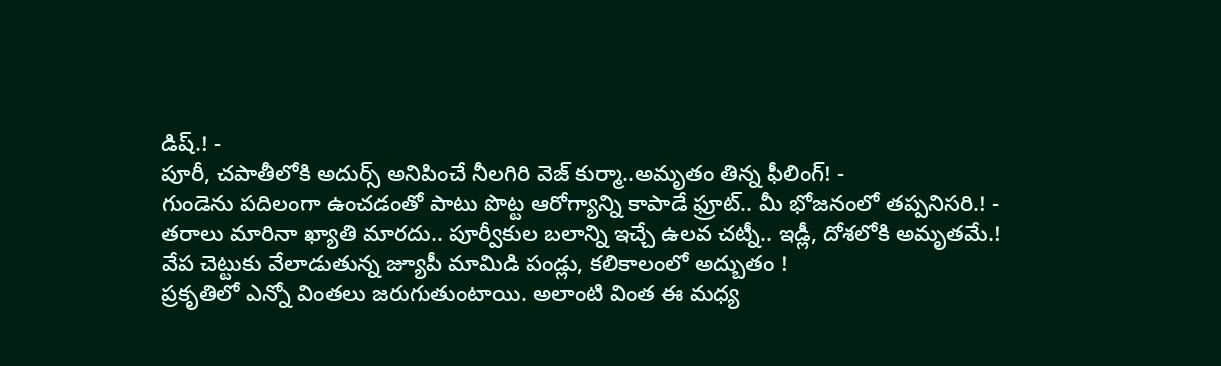డిష్.! -
పూరీ, చపాతీలోకి అదుర్స్ అనిపించే నీలగిరి వెజ్ కుర్మా..అమృతం తిన్న ఫీలింగ్! -
గుండెను పదిలంగా ఉంచడంతో పాటు పొట్ట ఆరోగ్యాన్ని కాపాడే ఫ్రూట్.. మీ భోజనంలో తప్పనిసరి.! -
తరాలు మారినా ఖ్యాతి మారదు.. పూర్వీకుల బలాన్ని ఇచ్చే ఉలవ చట్నీ.. ఇడ్లీ, దోశలోకి అమృతమే.!
వేప చెట్టుకు వేలాడుతున్న జ్యూపీ మామిడి పండ్లు, కలికాలంలో అద్బుతం !
ప్రకృతిలో ఎన్నో వింతలు జరుగుతుంటాయి. అలాంటి వింత ఈ మధ్య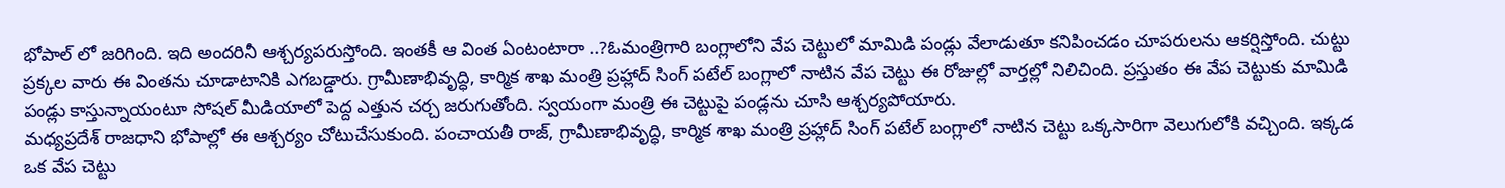భోపాల్ లో జరిగింది. ఇది అందరినీ ఆశ్చర్యపరుస్తోంది. ఇంతకీ ఆ వింత ఏంటంటారా ..?ఓమంత్రిగారి బంగ్లాలోని వేప చెట్టులో మామిడి పండ్లు వేలాడుతూ కనిపించడం చూపరులను ఆకర్షిస్తోంది. చుట్టు ప్రక్కల వారు ఈ వింతను చూడాటానికి ఎగబడ్డారు. గ్రామీణాభివృద్ధి, కార్మిక శాఖ మంత్రి ప్రహ్లాద్ సింగ్ పటేల్ బంగ్లాలో నాటిన వేప చెట్టు ఈ రోజుల్లో వార్తల్లో నిలిచింది. ప్రస్తుతం ఈ వేప చెట్టుకు మామిడి పండ్లు కాస్తున్నాయంటూ సోషల్ మీడియాలో పెద్ద ఎత్తున చర్చ జరుగుతోంది. స్వయంగా మంత్రి ఈ చెట్టుపై పండ్లను చూసి ఆశ్చర్యపోయారు.
మధ్యప్రదేశ్ రాజధాని భోపాల్లో ఈ ఆశ్చర్యం చోటుచేసుకుంది. పంచాయతీ రాజ్, గ్రామీణాభివృద్ధి, కార్మిక శాఖ మంత్రి ప్రహ్లాద్ సింగ్ పటేల్ బంగ్లాలో నాటిన చెట్టు ఒక్కసారిగా వెలుగులోకి వచ్చింది. ఇక్కడ ఒక వేప చెట్టు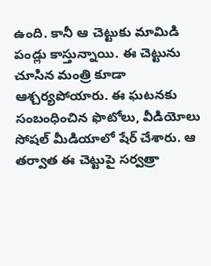ఉంది. కానీ ఆ చెట్టుకు మామిడి పండ్లు కాస్తున్నాయి. ఈ చెట్టును చూసిన మంత్రి కూడా ఆశ్చర్యపోయారు. ఈ ఘటనకు సంబంధించిన ఫొటోలు, వీడియోలు సోషల్ మీడియాలో షేర్ చేశారు. ఆ తర్వాత ఈ చెట్టుపై సర్వత్రా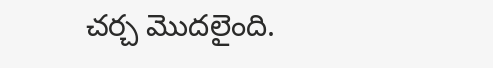చర్చ మొదలైంది.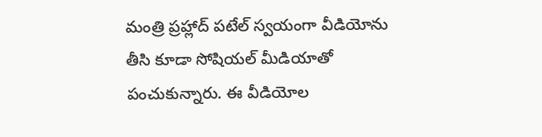మంత్రి ప్రహ్లాద్ పటేల్ స్వయంగా వీడియోను తీసి కూడా సోషియల్ మీడియాతో పంచుకున్నారు. ఈ వీడియోల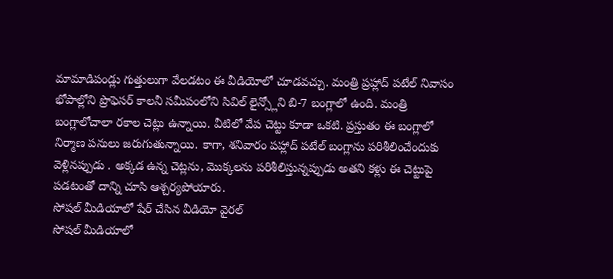మామాడిపండ్లు గుత్తులుగా వేలడటం ఈ వీడియోలో చూడవచ్చు. మంత్రి ప్రహ్లాద్ పటేల్ నివాసం భోపాల్లోని ప్రొఫెసర్ కాలనీ సమీపంలోని సివిల్ లైన్స్లోని బి-7 బంగ్లాలో ఉంది. మంత్రి బంగ్లాలోచాలా రకాల చెట్లు ఉన్నాయి. వీటిలో వేప చెట్టు కూడా ఒకటి. ప్రస్తుతం ఈ బంగ్లాలో నిర్మాణ పనులు జరుగుతున్నాయి. కాగా, శనివారం పహ్లాద్ పటేల్ బంగ్లాను పరిశీలించేందుకు వెళ్లినప్పుడు . అక్కడ ఉన్న చెట్లను, మొక్కలను పరిశీలిస్తున్నప్పుడు అతని కళ్లు ఈ చెట్టుపై పడటంతో దాన్ని చూసి ఆశ్చర్యపోయారు.
సోషల్ మీడియాలో షేర్ చేసిన వీడియో వైరల్
సోషల్ మీడియాలో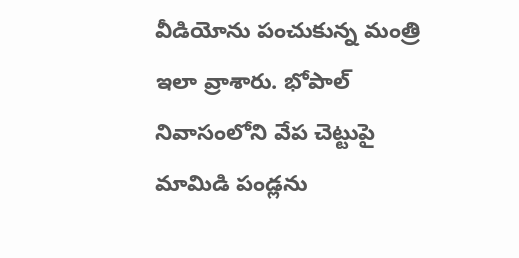వీడియోను పంచుకున్న మంత్రి ఇలా వ్రాశారు. భోపాల్ నివాసంలోని వేప చెట్టుపై మామిడి పండ్లను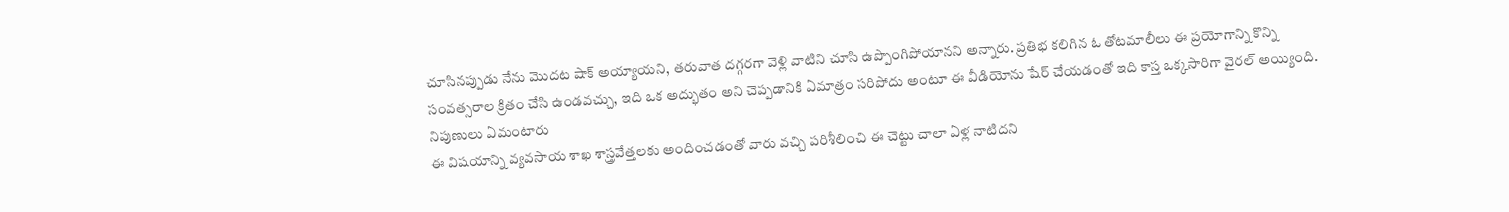చూసినప్పుడు నేను మొదట షాక్ అయ్యాయని, తరువాత దగ్గరగా వెళ్లి వాటిని చూసి ఉప్పొంగిపోయానని అన్నారు. ప్రతిభ కలిగిన ఓ తోటమాలీలు ఈ ప్రయోగాన్ని కొన్ని సంవత్సరాల క్రితం చేసి ఉండవచ్చు, ఇది ఒక అద్భుతం అని చెప్పడానికి ఏమాత్రం సరిపోదు అంటూ ఈ వీడియోను షేర్ చేయడంతో ఇది కాస్త ఒక్కసారిగా వైరల్ అయ్యింది.
నిపుణులు ఏమంటారు
ఈ విషయాన్ని వ్యవసాయ శాఖ శాస్త్రవేత్తలకు అందించడంతో వారు వచ్చి పరిశీలించి ఈ చెట్టు చాలా ఏళ్ల నాటిదని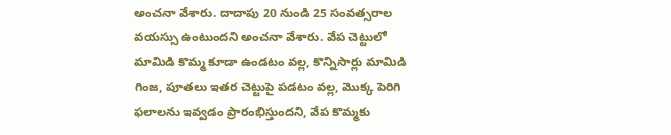అంచనా వేశారు. దాదాపు 20 నుండి 25 సంవత్సరాల వయస్సు ఉంటుందని అంచనా వేశారు. వేప చెట్టులో మామిడి కొమ్మ కూడా ఉండటం వల్ల, కొన్నిసార్లు మామిడి గింజ, పూతలు ఇతర చెట్టుపై పడటం వల్ల, మొక్క పెరిగి ఫలాలను ఇవ్వడం ప్రారంభిస్తుందని, వేప కొమ్మకు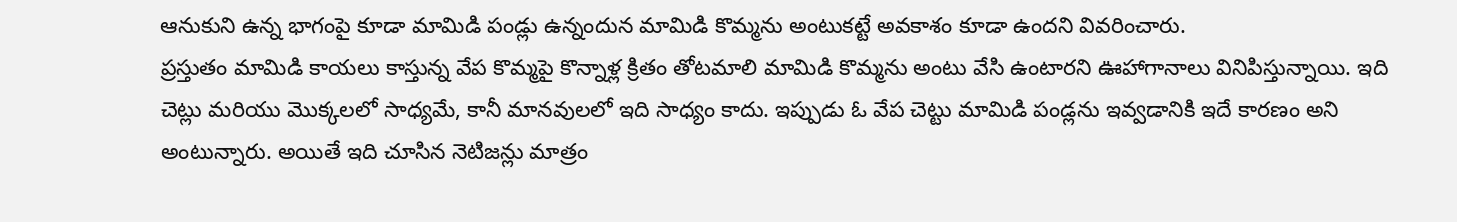ఆనుకుని ఉన్న భాగంపై కూడా మామిడి పండ్లు ఉన్నందున మామిడి కొమ్మను అంటుకట్టే అవకాశం కూడా ఉందని వివరించారు.
ప్రస్తుతం మామిడి కాయలు కాస్తున్న వేప కొమ్మపై కొన్నాళ్ల క్రితం తోటమాలి మామిడి కొమ్మను అంటు వేసి ఉంటారని ఊహాగానాలు వినిపిస్తున్నాయి. ఇది చెట్లు మరియు మొక్కలలో సాధ్యమే, కానీ మానవులలో ఇది సాధ్యం కాదు. ఇప్పుడు ఓ వేప చెట్టు మామిడి పండ్లను ఇవ్వడానికి ఇదే కారణం అని అంటున్నారు. అయితే ఇది చూసిన నెటిజన్లు మాత్రం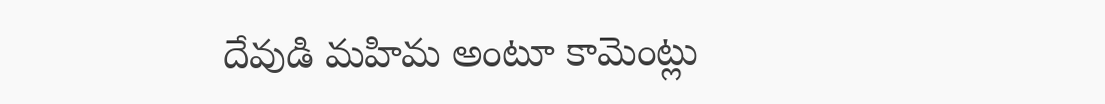దేవుడి మహిమ అంటూ కామెంట్లు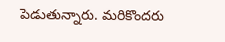పెడుతున్నారు. మరికొందరు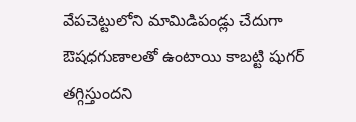వేపచెట్టులోని మామిడిపండ్లు చేదుగా ఔషధగుణాలతో ఉంటాయి కాబట్టి షుగర్ తగ్గిస్తుందని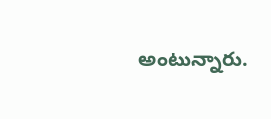అంటున్నారు.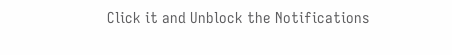Click it and Unblock the Notifications